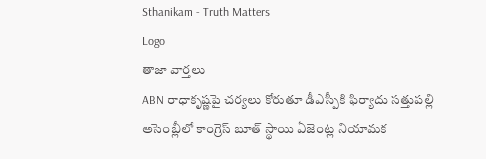Sthanikam - Truth Matters
Logo
తాజా వార్తలు
ABN రాధాకృష్ణపై చర్యలు కోరుతూ డీఎస్పీకి ఫిర్యాదు సత్తుపల్లి అసెంబ్లీలో కాంగ్రెస్ బూత్ స్థాయి ఏజెంట్ల నియామక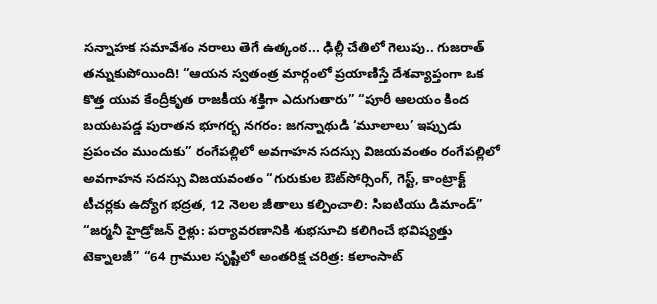సన్నాహక సమావేశం నరాలు తెగే ఉత్కంఠ... ఢిల్లీ చేతిలో గెలుపు.. గుజరాత్ తన్నుకుపోయింది! “ఆయన స్వతంత్ర మార్గంలో ప్రయాణిస్తే దేశవ్యాప్తంగా ఒక కొత్త యువ కేంద్రీకృత రాజకీయ శక్తిగా ఎదుగుతారు” “పూరీ ఆలయం కింద బయటపడ్డ పురాతన భూగర్భ నగరం: జగన్నాథుడి ‘మూలాలు’ ఇప్పుడు ప్రపంచం ముందుకు” రంగేపల్లిలో అవగాహన సదస్సు విజయవంతం రంగేపల్లిలో అవగాహన సదస్సు విజయవంతం “గురుకుల ఔట్‌సోర్సింగ్, గెస్ట్, కాంట్రాక్ట్ టీచర్లకు ఉద్యోగ భద్రత, 12 నెలల జీతాలు కల్పించాలి: సిఐటియు డిమాండ్” “జర్మనీ హైడ్రోజన్ రైళ్లు: పర్యావరణానికి శుభసూచి కలిగించే భవిష్యత్తు టెక్నాలజీ” “64 గ్రాముల సృష్టిలో అంతరిక్ష చరిత్ర: కలాంసాట్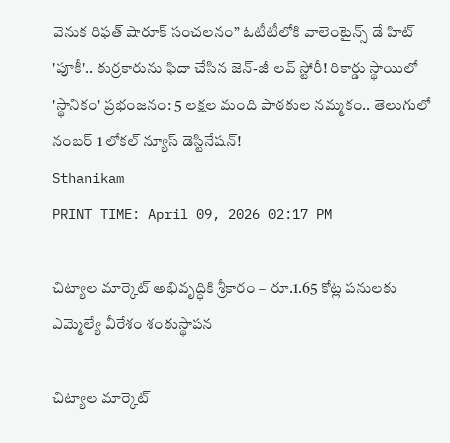వెనుక రిఫత్ షారూక్ సంచలనం” ఓటీటీలోకి వాలెంటైన్స్ డే హిట్ 'పూకీ'.. కుర్రకారును ఫిదా చేసిన జెన్-జీ లవ్ స్టోరీ! రికార్డు స్థాయిలో 'స్థానికం' ప్రభంజనం: 5 లక్షల మంది పాఠకుల నమ్మకం.. తెలుగులో నంబర్ 1 లోకల్ న్యూస్ డెస్టినేషన్!
Sthanikam
PRINT TIME: April 09, 2026 02:17 PM

చిట్యాల మార్కెట్ అభివృద్ధికి శ్రీకారం – రూ.1.65 కోట్ల పనులకు ఎమ్మెల్యే వీరేశం శంకుస్థాపన

చిట్యాల మార్కెట్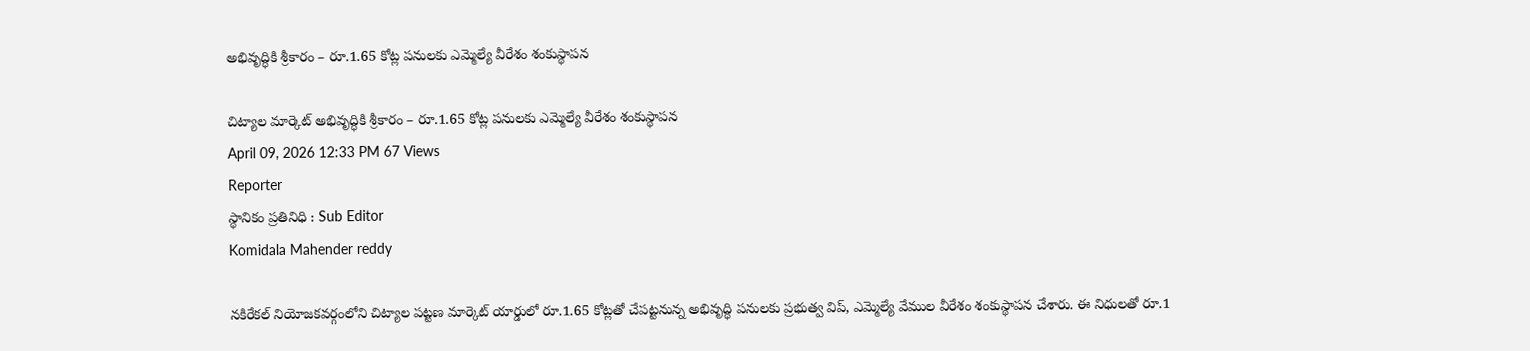అభివృద్ధికి శ్రీకారం – రూ.1.65 కోట్ల పనులకు ఎమ్మెల్యే వీరేశం శంకుస్థాపన

చిట్యాల మార్కెట్ అభివృద్ధికి శ్రీకారం – రూ.1.65 కోట్ల పనులకు ఎమ్మెల్యే వీరేశం శంకుస్థాపన
April 09, 2026 12:33 PM 67 Views
Reporter
స్థానికం ప్రతినిధి : Sub Editor
Komidala Mahender reddy

నకిరేకల్ నియోజకవర్గంలోని చిట్యాల పట్టణ మార్కెట్ యార్డులో రూ.1.65 కోట్లతో చేపట్టనున్న అభివృద్ధి పనులకు ప్రభుత్వ విప్, ఎమ్మెల్యే వేముల వీరేశం శంకుస్థాపన చేశారు. ఈ నిధులతో రూ.1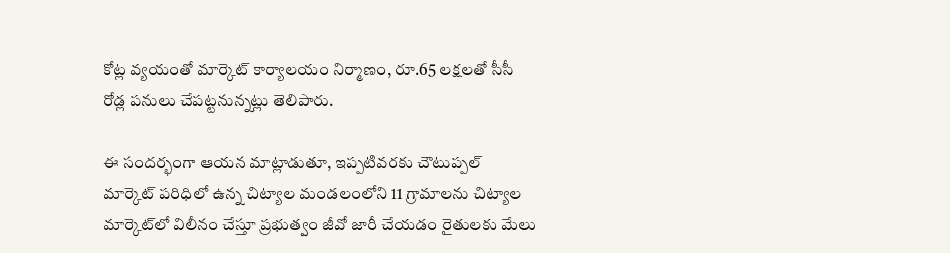కోట్ల వ్యయంతో మార్కెట్ కార్యాలయం నిర్మాణం, రూ.65 లక్షలతో సీసీ రోడ్ల పనులు చేపట్టనున్నట్లు తెలిపారు.

ఈ సందర్భంగా ఆయన మాట్లాడుతూ, ఇప్పటివరకు చౌటుప్పల్ మార్కెట్ పరిధిలో ఉన్న చిట్యాల మండలంలోని 11 గ్రామాలను చిట్యాల మార్కెట్‌లో విలీనం చేస్తూ ప్రభుత్వం జీవో జారీ చేయడం రైతులకు మేలు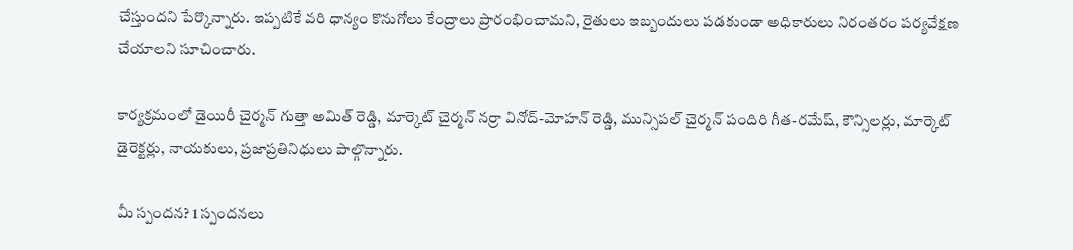చేస్తుందని పేర్కొన్నారు. ఇప్పటికే వరి ధాన్యం కొనుగోలు కేంద్రాలు ప్రారంభించామని, రైతులు ఇబ్బందులు పడకుండా అధికారులు నిరంతరం పర్యవేక్షణ చేయాలని సూచించారు.

కార్యక్రమంలో డైయిరీ చైర్మన్ గుత్తా అమిత్ రెడ్డి, మార్కెట్ చైర్మన్ నర్రా వినోద్-మోహన్ రెడ్డి, మున్సిపల్ చైర్మన్ పందిరి గీత-రమేష్, కౌన్సిలర్లు, మార్కెట్ డైరెక్టర్లు, నాయకులు, ప్రజాప్రతినిధులు పాల్గొన్నారు.

మీ స్పందన? 1 స్పందనలు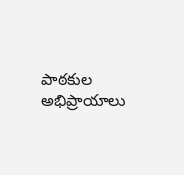పాఠకుల అభిప్రాయాలు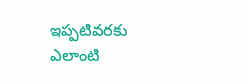ఇప్పటివరకు ఎలాంటి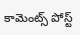కామెంట్స్ పోస్ట్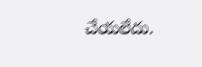చేయలేదు.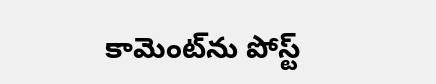కామెంట్‌ను పోస్ట్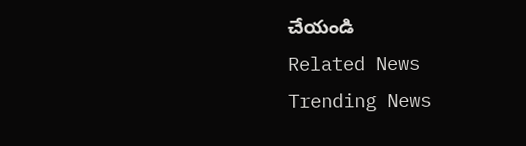చేయండి
Related News
Trending News